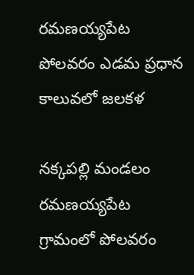రమణయ్యపేట పోలవరం ఎడమ ప్రధాన కాలువలో జలకళ

నక్కపల్లి మండలం రమణయ్యపేట గ్రామంలో పోలవరం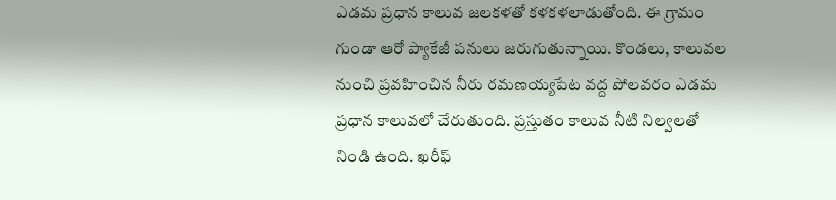ఎడమ ప్రధాన కాలువ జలకళతో కళకళలాడుతోంది. ఈ గ్రామం గుండా ఆరో ప్యాకేజీ పనులు జరుగుతున్నాయి. కొండలు, కాలువల నుంచి ప్రవహించిన నీరు రమణయ్యపేట వద్ద పోలవరం ఎడమ ప్రధాన కాలువలో చేరుతుంది. ప్రస్తుతం కాలువ నీటి నిల్వలతో నిండి ఉంది. ఖరీఫ్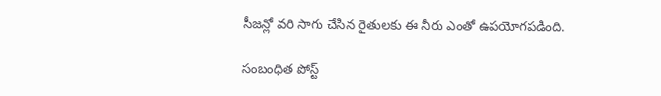సీజన్లో వరి సాగు చేసిన రైతులకు ఈ నీరు ఎంతో ఉపయోగపడింది.

సంబంధిత పోస్ట్